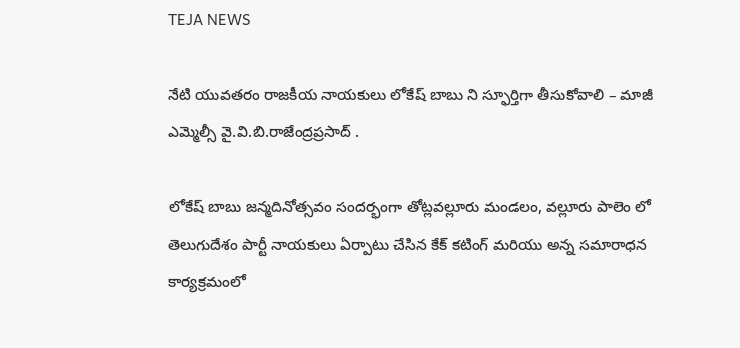TEJA NEWS

నేటి యువతరం రాజకీయ నాయకులు లోకేష్ బాబు ని స్ఫూర్తిగా తీసుకోవాలి – మాజీ ఎమ్మెల్సీ వై.వి.బి.రాజేంద్రప్రసాద్ .

లోకేష్ బాబు జన్మదినోత్సవం సందర్భంగా తోట్లవల్లూరు మండలం, వల్లూరు పాలెం లో తెలుగుదేశం పార్టీ నాయకులు ఏర్పాటు చేసిన కేక్ కటింగ్ మరియు అన్న సమారాధన కార్యక్రమంలో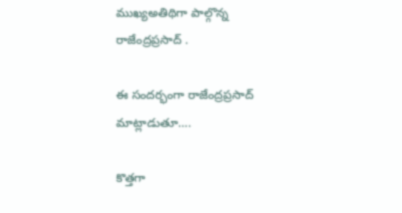ముఖ్యఅతిథిగా పాల్గొన్న రాజేంద్రప్రసాద్ .

ఈ సందర్భంగా రాజేంద్రప్రసాద్ మాట్లాడుతూ….

కొత్తగా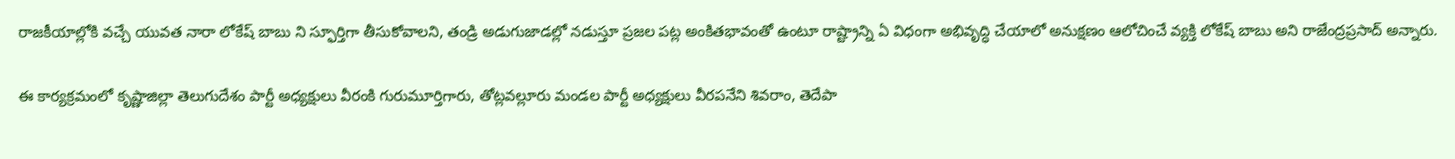రాజకీయాల్లోకి వచ్చే యువత నారా లోకేష్ బాబు ని స్ఫూర్తిగా తీసుకోవాలని, తండ్రి అడుగుజాడల్లో నడుస్తూ ప్రజల పట్ల అంకితభావంతో ఉంటూ రాష్ట్రాన్ని ఏ విధంగా అభివృద్ధి చేయాలో అనుక్షణం ఆలోచించే వ్యక్తి లోకేష్ బాబు అని రాజేంద్రప్రసాద్ అన్నారు.

ఈ కార్యక్రమంలో కృష్ణాజిల్లా తెలుగుదేశం పార్టీ అధ్యక్షులు వీరంకి గురుమూర్తిగారు, తోట్లవల్లూరు మండల పార్టీ అధ్యక్షులు వీరపనేని శివరాం, తెదేపా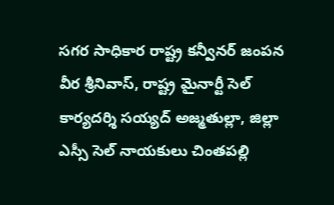సగర సాధికార రాష్ట్ర కన్వీనర్ జంపన వీర శ్రీనివాస్, రాష్ట్ర మైనార్టీ సెల్ కార్యదర్శి సయ్యద్ అజ్మతుల్లా, జిల్లా ఎస్సీ సెల్ నాయకులు చింతపల్లి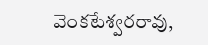వెంకటేశ్వరరావు,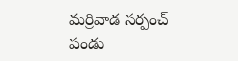మర్రివాడ సర్పంచ్ పండు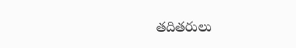తదితరులు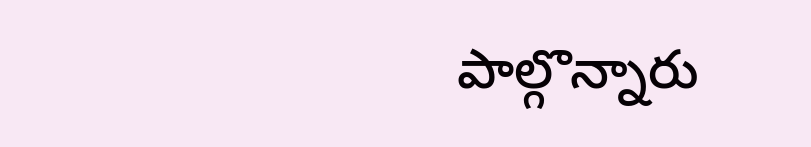పాల్గొన్నారు